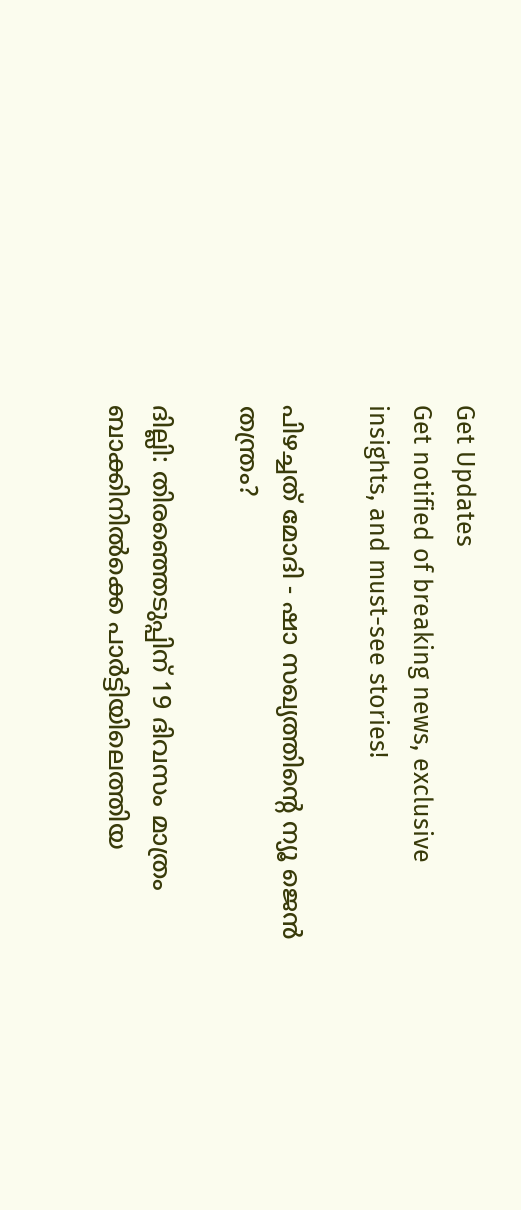Get Updates
Get notified of breaking news, exclusive insights, and must-see stories!

പിഴച്ചത് മോദി - ഷാ സഖ്യത്തിന്റെ ന്യൂ ജെന്‍ തന്ത്രം?

ദില്ലി: തിരഞ്ഞെടുപ്പിന് 19 ദിവസം മാത്രം ബാക്കിനില്‍ക്കെ പാര്‍ട്ടിയിലെത്തിയ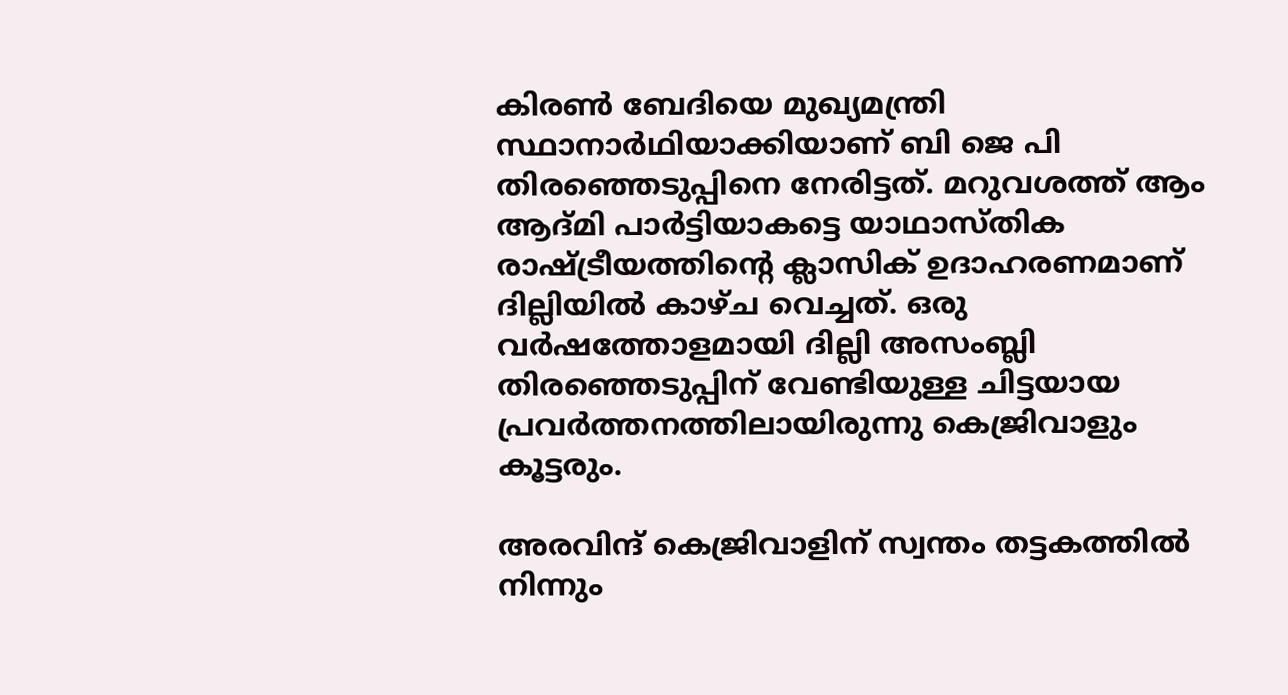കിരണ്‍ ബേദിയെ മുഖ്യമന്ത്രി സ്ഥാനാര്‍ഥിയാക്കിയാണ് ബി ജെ പി തിരഞ്ഞെടുപ്പിനെ നേരിട്ടത്. മറുവശത്ത് ആം ആദ്മി പാര്‍ട്ടിയാകട്ടെ യാഥാസ്തിക രാഷ്ട്രീയത്തിന്റെ ക്ലാസിക് ഉദാഹരണമാണ് ദില്ലിയില്‍ കാഴ്ച വെച്ചത്. ഒരു വര്‍ഷത്തോളമായി ദില്ലി അസംബ്ലി തിരഞ്ഞെടുപ്പിന് വേണ്ടിയുള്ള ചിട്ടയായ പ്രവര്‍ത്തനത്തിലായിരുന്നു കെജ്രിവാളും കൂട്ടരും.

അരവിന്ദ് കെജ്രിവാളിന് സ്വന്തം തട്ടകത്തില്‍ നിന്നും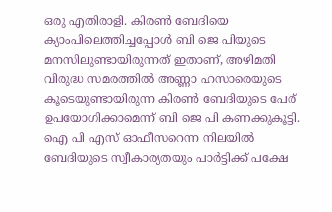ഒരു എതിരാളി. കിരണ്‍ ബേദിയെ ക്യാംപിലെത്തിച്ചപ്പോള്‍ ബി ജെ പിയുടെ മനസിലുണ്ടായിരുന്നത് ഇതാണ്, അഴിമതി വിരുദ്ധ സമരത്തില്‍ അണ്ണാ ഹസാരെയുടെ കൂടെയുണ്ടായിരുന്ന കിരണ്‍ ബേദിയുടെ പേര് ഉപയോഗിക്കാമെന്ന് ബി ജെ പി കണക്കുകൂട്ടി. ഐ പി എസ് ഓഫീസറെന്ന നിലയില്‍ ബേദിയുടെ സ്വീകാര്യതയും പാര്‍ട്ടിക്ക് പക്ഷേ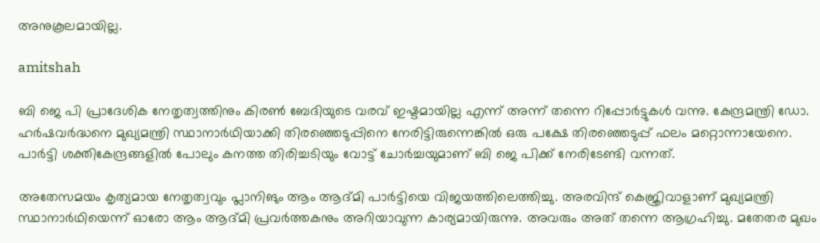അനുകൂലമായില്ല.

amitshah

ബി ജെ പി പ്രാദേശിക നേതൃത്വത്തിനും കിരണ്‍ ബേദിയുടെ വരവ് ഇഷ്ടമായില്ല എന്ന് അന്ന് തന്നെ റിപ്പോര്‍ട്ടുകള്‍ വന്നു. കേന്ദ്രമന്ത്രി ഡോ. ഹര്‍ഷവര്‍ദ്ധനെ മുഖ്യമന്ത്രി സ്ഥാനാര്‍ഥിയാക്കി തിരഞ്ഞെടുപ്പിനെ നേരിട്ടിരുന്നെങ്കില്‍ ഒരു പക്ഷേ തിരഞ്ഞെടുപ്പ് ഫലം മറ്റൊന്നായേനെ. പാര്‍ട്ടി ശക്തികേന്ദ്രങ്ങളില്‍ പോലും കനത്ത തിരിച്ചടിയും വോട്ട് ചോര്‍ച്ചയുമാണ് ബി ജെ പിക്ക് നേരിടേണ്ടി വന്നത്.

അതേസമയം കൃത്യമായ നേതൃത്വവും പ്ലാനിങും ആം ആദ്മി പാര്‍ട്ടിയെ വിജയത്തിലെത്തിച്ചു. അരവിന്ദ് കെജ്രിവാളാണ് മുഖ്യമന്ത്രി സ്ഥാനാര്‍ഥിയെന്ന് ഓരോ ആം ആദ്മി പ്രവര്‍ത്തകനും അറിയാവുന്ന കാര്യമായിരുന്നു. അവരും അത് തന്നെ ആഗ്രഹിച്ചു. മതേതര മുഖം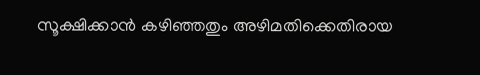സൂക്ഷിക്കാന്‍ കഴിഞ്ഞതും അഴിമതിക്കെതിരായ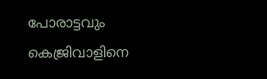പോരാട്ടവും കെജ്രിവാളിനെ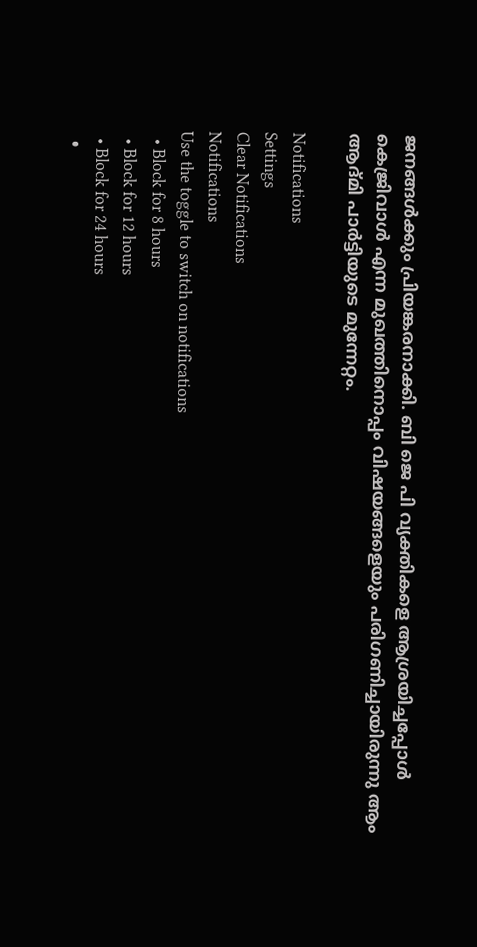ജനങ്ങള്‍ക്കും പ്രിയങ്കരനാക്കി. ബി ജെ പി വ്യക്തികളെ ആശ്രയിച്ചപ്പോള്‍ കെജ്രിവാള്‍ എന്ന മുഖത്തിനൊപ്പം വിഷയങ്ങളെയും പരിഗണിച്ചായിരുന്നു ആം ആദ്മി പാര്‍ട്ടിയുടെ മുന്നേറ്റം.

Notifications
Settings
Clear Notifications
Notifications
Use the toggle to switch on notifications
  • Block for 8 hours
  • Block for 12 hours
  • Block for 24 hours
  •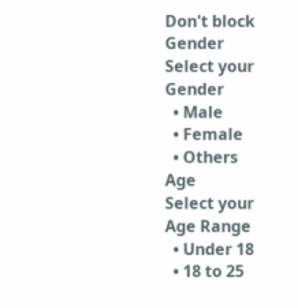Don't block
Gender
Select your Gender
  • Male
  • Female
  • Others
Age
Select your Age Range
  • Under 18
  • 18 to 25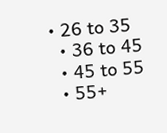• 26 to 35
  • 36 to 45
  • 45 to 55
  • 55+